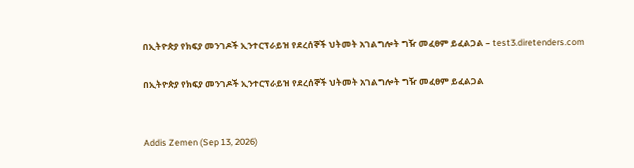በኢትዮጵያ የክፍያ መንገዶች ኢንተርፕራይዝ የደረሰኞች ህትመት አገልግሎት ግዥ መፈፀም ይፈልጋል – test3.diretenders.com

በኢትዮጵያ የክፍያ መንገዶች ኢንተርፕራይዝ የደረሰኞች ህትመት አገልግሎት ግዥ መፈፀም ይፈልጋል


Addis Zemen (Sep 13, 2026)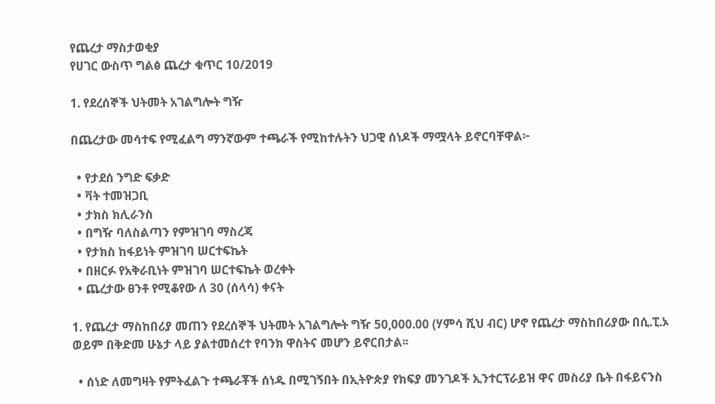የጨረታ ማስታወቂያ
የሀገር ውስጥ ግልፅ ጨረታ ቁጥር 10/2019

1. የደረሰኞች ህትመት አገልግሎት ግዥ

በጨረታው መሳተፍ የሚፈልግ ማንኛውም ተጫራች የሚከተሉትን ህጋዊ ሰነዶች ማሟላት ይኖርባቸዋል፦

  • የታደሰ ንግድ ፍቃድ
  • ቫት ተመዝጋቢ
  • ታክስ ክሊራንስ
  • በግዥ ባለስልጣን የምዝገባ ማስረጃ
  • የታክስ ከፋይነት ምዝገባ ሠርተፍኬት
  • በዘርፉ የአቅራቢነት ምዝገባ ሠርተፍኬት ወረቀት
  • ጨረታው ፀንቶ የሚቆየው ለ 30 (ሰላሳ) ቀናት

1. የጨረታ ማስከበሪያ መጠን የደረሰኞች ህትመት አገልግሎት ግዥ 50,000.00 (ሃምሳ ሺህ ብር) ሆኖ የጨረታ ማስከበሪያው በሲ.ፒ.ኦ ወይም በቅድመ ሁኔታ ላይ ያልተመሰረተ የባንክ ዋስትና መሆን ይኖርበታል፡፡

  • ሰነድ ለመግዛት የምትፈልጉ ተጫራቾች ሰነዱ በሚገኝበት በኢትዮጵያ የክፍያ መንገዶች ኢንተርፕራይዝ ዋና መስሪያ ቤት በፋይናንስ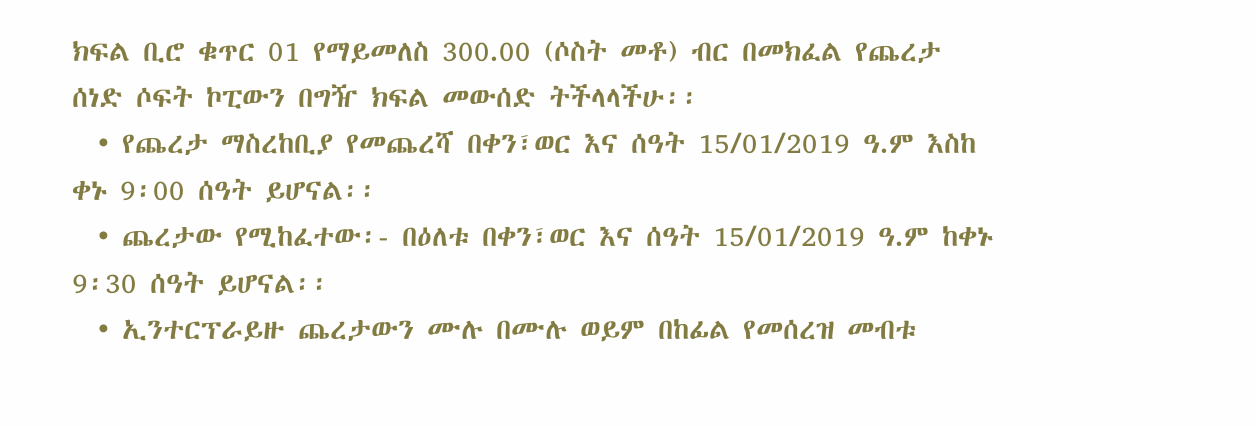ክፍል ቢሮ ቁጥር 01 የማይመለስ 300.00 (ሶስት መቶ) ብር በመክፈል የጨረታ ሰነድ ሶፍት ኮፒውን በግዥ ክፍል መውሰድ ትችላላችሁ፡፡
  • የጨረታ ማስረከቢያ የመጨረሻ በቀን፣ወር እና ሰዓት 15/01/2019 ዓ.ም እስከ ቀኑ 9፡00 ሰዓት ይሆናል፡፡
  • ጨረታው የሚከፈተው፡- በዕለቱ በቀን፣ወር እና ሰዓት 15/01/2019 ዓ.ም ከቀኑ 9፡30 ሰዓት ይሆናል፡፡
  • ኢንተርፕራይዙ ጨረታውን ሙሉ በሙሉ ወይም በከፊል የመሰረዝ መብቱ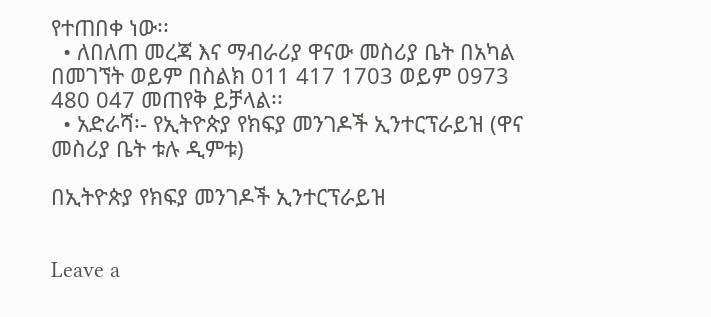የተጠበቀ ነው፡፡
  • ለበለጠ መረጃ እና ማብራሪያ ዋናው መስሪያ ቤት በአካል በመገኘት ወይም በስልክ 011 417 1703 ወይም 0973 480 047 መጠየቅ ይቻላል፡፡
  • አድራሻ፡- የኢትዮጵያ የክፍያ መንገዶች ኢንተርፕራይዝ (ዋና መስሪያ ቤት ቱሉ ዲምቱ)

በኢትዮጵያ የክፍያ መንገዶች ኢንተርፕራይዝ


Leave a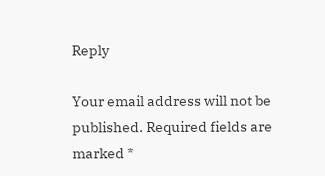Reply

Your email address will not be published. Required fields are marked *